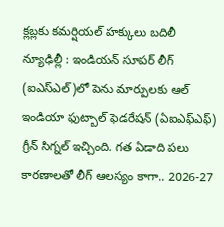క్లబ్లకు కమర్షియల్ హక్కులు బదిలీ
న్యూఢిల్లీ : ఇండియన్ సూపర్ లీగ్ (ఐఎస్ఎల్)లో పెను మార్పులకు ఆల్ ఇండియా ఫుట్బాల్ ఫెడరేషన్ (ఏఐఎఫ్ఎఫ్) గ్రీన్ సిగ్నల్ ఇచ్చింది. గత ఏడాది పలు కారణాలతో లీగ్ ఆలస్యం కాగా.. 2026-27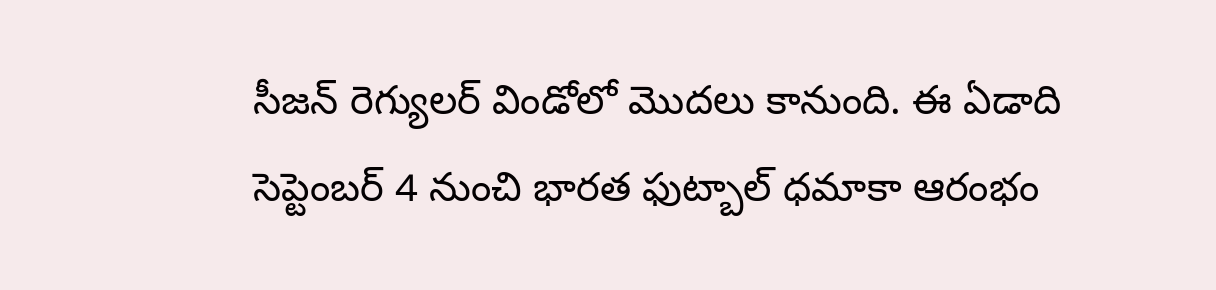సీజన్ రెగ్యులర్ విండోలో మొదలు కానుంది. ఈ ఏడాది సెప్టెంబర్ 4 నుంచి భారత ఫుట్బాల్ ధమాకా ఆరంభం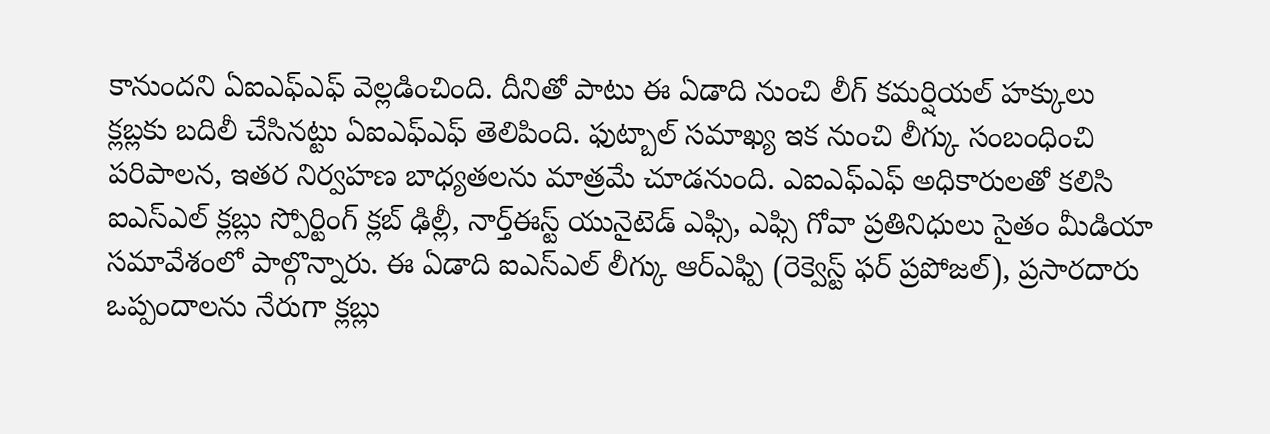కానుందని ఏఐఎఫ్ఎఫ్ వెల్లడించింది. దీనితో పాటు ఈ ఏడాది నుంచి లీగ్ కమర్షియల్ హక్కులు క్లబ్లకు బదిలీ చేసినట్టు ఏఐఎఫ్ఎఫ్ తెలిపింది. ఫుట్బాల్ సమాఖ్య ఇక నుంచి లీగ్కు సంబంధించి పరిపాలన, ఇతర నిర్వహణ బాధ్యతలను మాత్రమే చూడనుంది. ఎఐఎఫ్ఎఫ్ అధికారులతో కలిసి ఐఎస్ఎల్ క్లబ్లు స్పోర్టింగ్ క్లబ్ ఢిల్లీ, నార్త్ఈస్ట్ యునైటెడ్ ఎఫ్సి, ఎఫ్సి గోవా ప్రతినిధులు సైతం మీడియా సమావేశంలో పాల్గొన్నారు. ఈ ఏడాది ఐఎస్ఎల్ లీగ్కు ఆర్ఎఫ్పి (రెక్వెస్ట్ ఫర్ ప్రపోజల్), ప్రసారదారు ఒప్పందాలను నేరుగా క్లబ్లు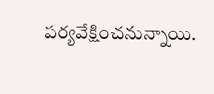పర్యవేక్షించనున్నాయి.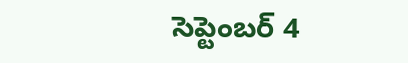సెప్టెంబర్ 4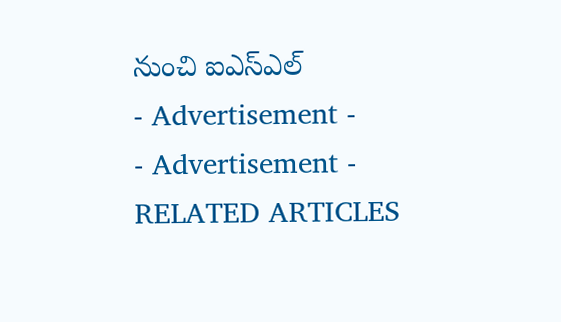నుంచి ఐఎస్ఎల్
- Advertisement -
- Advertisement -
RELATED ARTICLES